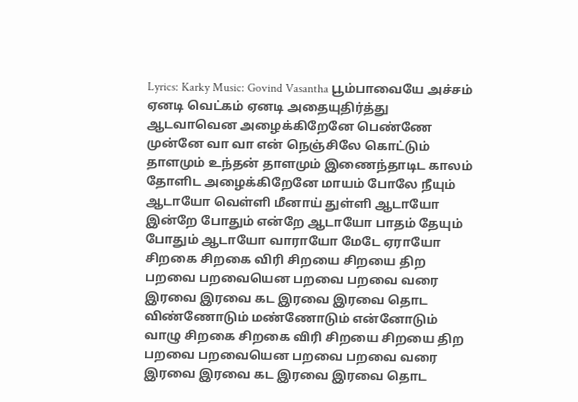Lyrics: Karky Music: Govind Vasantha பூம்பாவையே அச்சம் ஏனடி வெட்கம் ஏனடி அதையுதிர்த்து ஆடவாவென அழைக்கிறேனே பெண்ணே முன்னே வா வா என் நெஞ்சிலே கொட்டும் தாளமும் உந்தன் தாளமும் இணைந்தாடிட காலம் தோளிட அழைக்கிறேனே மாயம் போலே நீயும் ஆடாயோ வெள்ளி மீனாய் துள்ளி ஆடாயோ இன்றே போதும் என்றே ஆடாயோ பாதம் தேயும் போதும் ஆடாயோ வாராயோ மேடே ஏராயோ சிறகை சிறகை விரி சிறயை சிறயை திற பறவை பறவையென பறவை பறவை வரை இரவை இரவை கட இரவை இரவை தொட விண்ணோடும் மண்ணோடும் என்னோடும் வாழு சிறகை சிறகை விரி சிறயை சிறயை திற பறவை பறவையென பறவை பறவை வரை இரவை இரவை கட இரவை இரவை தொட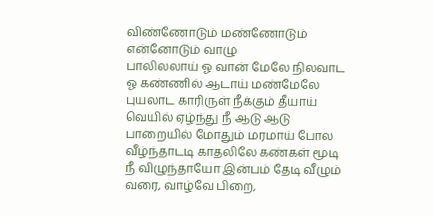விண்ணோடும் மண்ணோடும் என்னோடும் வாழு
பாலிலலாய் ஓ வான் மேலே நிலவாட ஓ கண்ணில் ஆடாய் மண்மேலே புயலாட காரிருள் நீக்கும் தீயாய் வெயில் ஏழ்ந்து நீ ஆடு ஆடு பாறையில் மோதும் மரமாய் போல வீழ்ந்தாடடி காதலிலே கண்கள் மூடி நீ விழுந்தாயோ இன்பம் தேடி வீழும் வரை, வாழ்வே பிறை,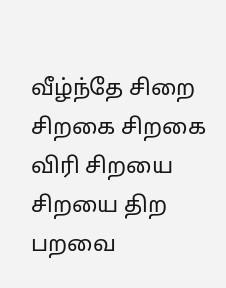வீழ்ந்தே சிறை சிறகை சிறகை விரி சிறயை சிறயை திற பறவை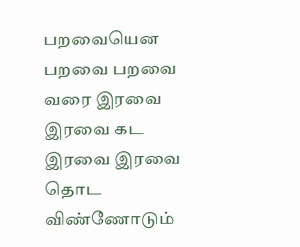பறவையென பறவை பறவை வரை இரவை இரவை கட இரவை இரவை தொட விண்ணோடும்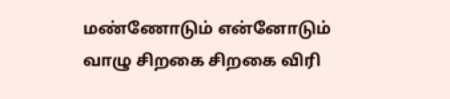மண்ணோடும் என்னோடும் வாழு சிறகை சிறகை விரி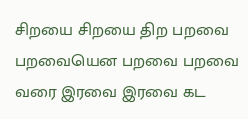சிறயை சிறயை திற பறவை பறவையென பறவை பறவை வரை இரவை இரவை கட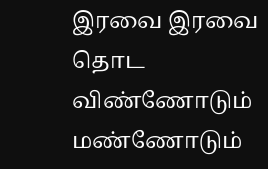இரவை இரவை தொட விண்ணோடும் மண்ணோடும்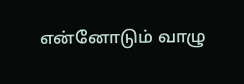என்னோடும் வாழு